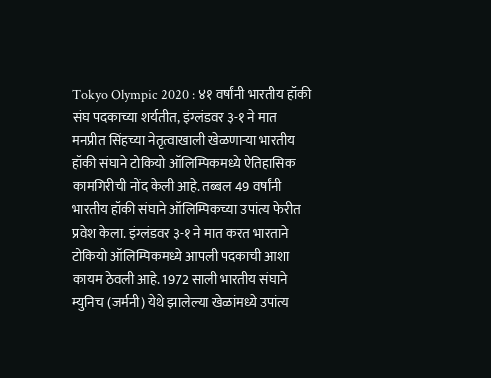Tokyo Olympic 2020 : ४१ वर्षांनी भारतीय हॉकी संघ पदकाच्या शर्यतीत, इंग्लंडवर ३-१ ने मात
मनप्रीत सिंहच्या नेतृत्वाखाली खेळणाऱ्या भारतीय हॉकी संघाने टोकियो ऑलिम्पिकमध्ये ऐतिहासिक कामगिरीची नोंद केली आहे. तब्बल 49 वर्षांनी भारतीय हॉकी संघाने ऑलिम्पिकच्या उपांत्य फेरीत प्रवेश केला. इंग्लंडवर ३-१ ने मात करत भारताने टोकियो ऑलिम्पिकमध्ये आपली पदकाची आशा कायम ठेवली आहे. 1972 साली भारतीय संघाने म्युनिच (जर्मनी) येथे झालेल्या खेळांमध्ये उपांत्य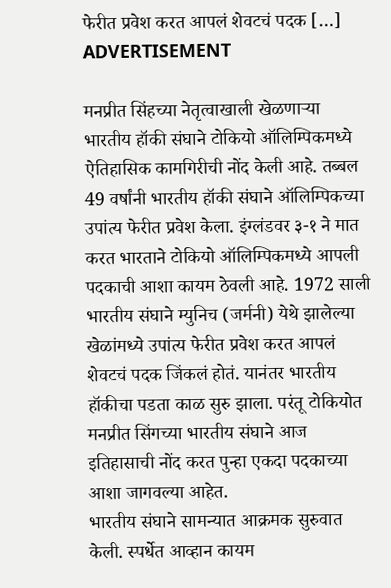फेरीत प्रवेश करत आपलं शेवटचं पदक […]
ADVERTISEMENT

मनप्रीत सिंहच्या नेतृत्वाखाली खेळणाऱ्या भारतीय हॉकी संघाने टोकियो ऑलिम्पिकमध्ये ऐतिहासिक कामगिरीची नोंद केली आहे. तब्बल 49 वर्षांनी भारतीय हॉकी संघाने ऑलिम्पिकच्या उपांत्य फेरीत प्रवेश केला. इंग्लंडवर ३-१ ने मात करत भारताने टोकियो ऑलिम्पिकमध्ये आपली पदकाची आशा कायम ठेवली आहे. 1972 साली भारतीय संघाने म्युनिच (जर्मनी) येथे झालेल्या खेळांमध्ये उपांत्य फेरीत प्रवेश करत आपलं शेवटचं पदक जिंकलं होतं. यानंतर भारतीय हॉकीचा पडता काळ सुरु झाला. परंतू टोकियोत मनप्रीत सिंगच्या भारतीय संघाने आज इतिहासाची नोंद करत पुन्हा एकदा पदकाच्या आशा जागवल्या आहेत.
भारतीय संघाने सामन्यात आक्रमक सुरुवात केली. स्पर्धेत आव्हान कायम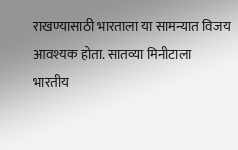राखण्यासाठी भारताला या सामन्यात विजय आवश्यक होता. सातव्या मिनीटाला भारतीय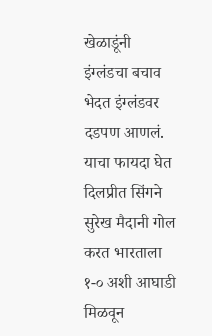खेळाडूंनी इंग्लंडचा बचाव भेदत इंग्लंडवर दडपण आणलं. याचा फायदा घेत दिलप्रीत सिंगने सुरेख मैदानी गोल करत भारताला १-० अशी आघाडी मिळवून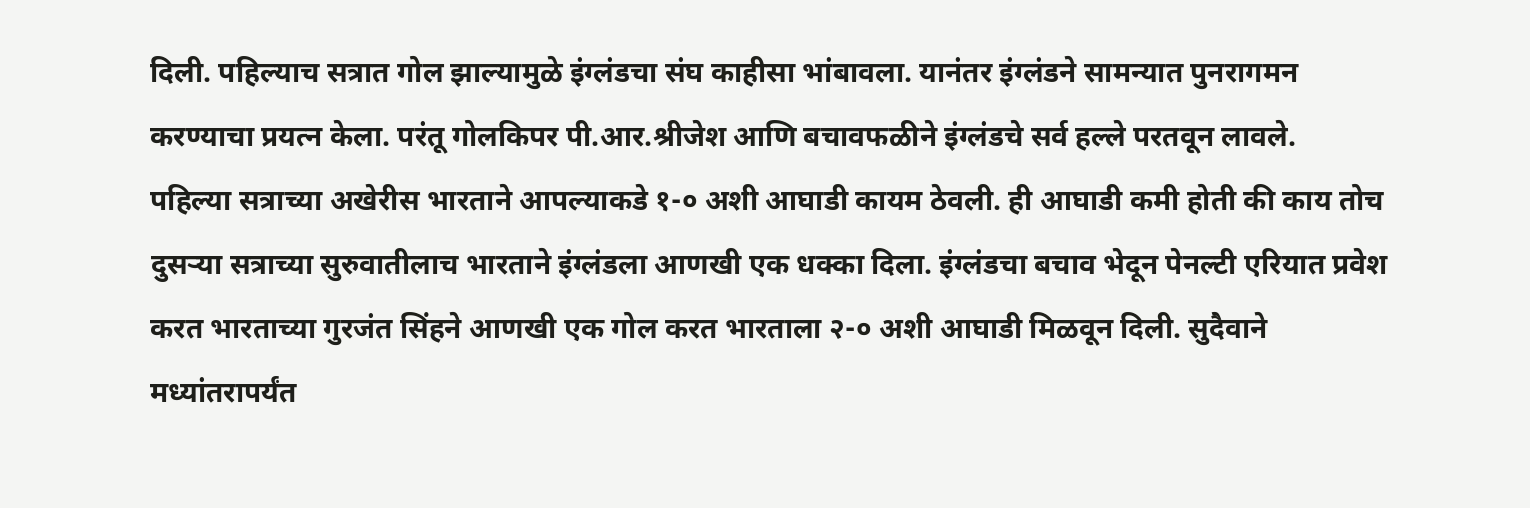दिली. पहिल्याच सत्रात गोल झाल्यामुळे इंग्लंडचा संघ काहीसा भांबावला. यानंतर इंग्लंडने सामन्यात पुनरागमन करण्याचा प्रयत्न केला. परंतू गोलकिपर पी.आर.श्रीजेश आणि बचावफळीने इंग्लंडचे सर्व हल्ले परतवून लावले.
पहिल्या सत्राच्या अखेरीस भारताने आपल्याकडे १-० अशी आघाडी कायम ठेवली. ही आघाडी कमी होती की काय तोच दुसऱ्या सत्राच्या सुरुवातीलाच भारताने इंग्लंडला आणखी एक धक्का दिला. इंग्लंडचा बचाव भेदून पेनल्टी एरियात प्रवेश करत भारताच्या गुरजंत सिंहने आणखी एक गोल करत भारताला २-० अशी आघाडी मिळवून दिली. सुदैवाने मध्यांतरापर्यंत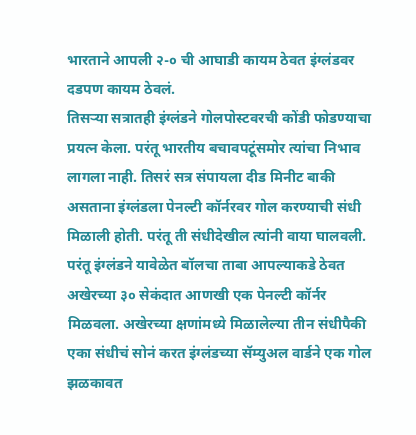भारताने आपली २-० ची आघाडी कायम ठेवत इंग्लंडवर दडपण कायम ठेवलं.
तिसऱ्या सत्रातही इंग्लंडने गोलपोस्टवरची कोंडी फोडण्याचा प्रयत्न केला. परंतू भारतीय बचावपटूंसमोर त्यांचा निभाव लागला नाही. तिसरं सत्र संपायला दीड मिनीट बाकी असताना इंग्लंडला पेनल्टी कॉर्नरवर गोल करण्याची संधी मिळाली होती. परंतू ती संधीदेखील त्यांनी वाया घालवली. परंतू इंग्लंडने यावेळेत बॉलचा ताबा आपल्याकडे ठेवत अखेरच्या ३० सेकंदात आणखी एक पेनल्टी कॉर्नर मिळवला. अखेरच्या क्षणांमध्ये मिळालेल्या तीन संधीपैकी एका संधीचं सोनं करत इंग्लंडच्या सॅम्युअल वार्डने एक गोल झळकावत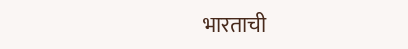भारताची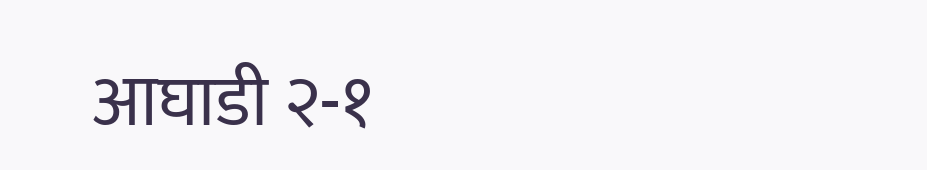आघाडी २-१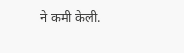ने कमी केली.